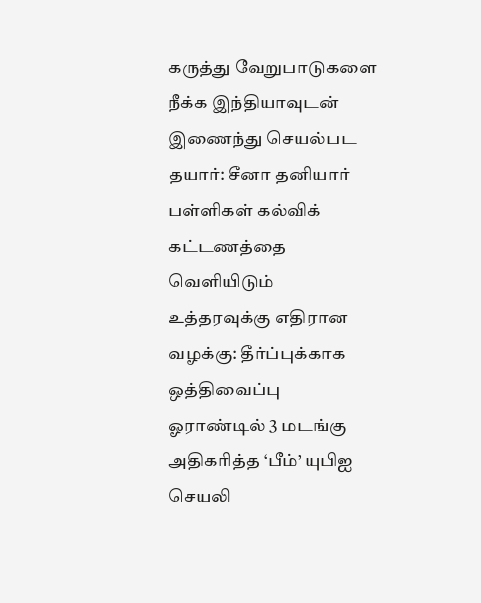கருத்து வேறுபாடுகளை நீக்க இந்தியாவுடன் இணைந்து செயல்பட தயார்: சீனா தனியார் பள்ளிகள் கல்விக் கட்டணத்தை வெளியிடும் உத்தரவுக்கு எதிரான வழக்கு: தீர்ப்புக்காக ஒத்திவைப்பு ஓராண்டில் 3 மடங்கு அதிகரித்த ‘பீம்’ யுபிஐ செயலி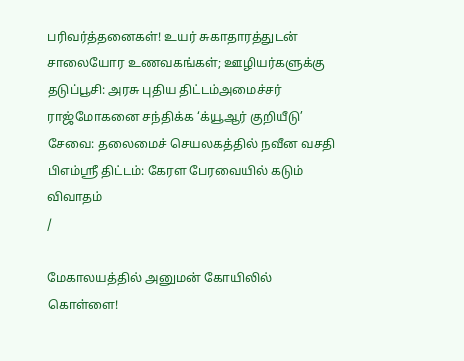பரிவர்த்தனைகள்! உயர் சுகாதாரத்துடன் சாலையோர உணவகங்கள்; ஊழியர்களுக்கு தடுப்பூசி: அரசு புதிய திட்டம்அமைச்சர் ராஜ்மோகனை சந்திக்க ‘க்யூஆர் குறியீடு’ சேவை: தலைமைச் செயலகத்தில் நவீன வசதி பிஎம்ஸ்ரீ திட்டம்: கேரள பேரவையில் கடும் விவாதம்
/

மேகாலயத்தில் அனுமன் கோயிலில் கொள்ளை!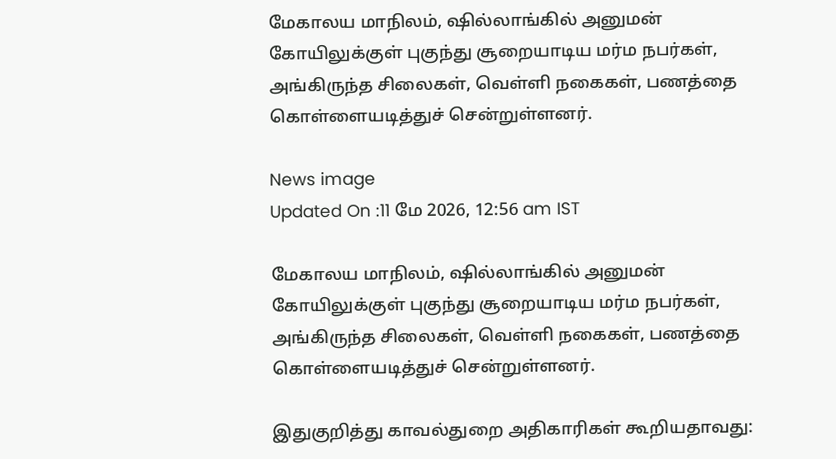மேகாலய மாநிலம், ஷில்லாங்கில் அனுமன் கோயிலுக்குள் புகுந்து சூறையாடிய மர்ம நபர்கள், அங்கிருந்த சிலைகள், வெள்ளி நகைகள், பணத்தை கொள்ளையடித்துச் சென்றுள்ளனர்.

News image
Updated On :11 மே 2026, 12:56 am IST

மேகாலய மாநிலம், ஷில்லாங்கில் அனுமன் கோயிலுக்குள் புகுந்து சூறையாடிய மர்ம நபர்கள், அங்கிருந்த சிலைகள், வெள்ளி நகைகள், பணத்தை கொள்ளையடித்துச் சென்றுள்ளனர்.

இதுகுறித்து காவல்துறை அதிகாரிகள் கூறியதாவது: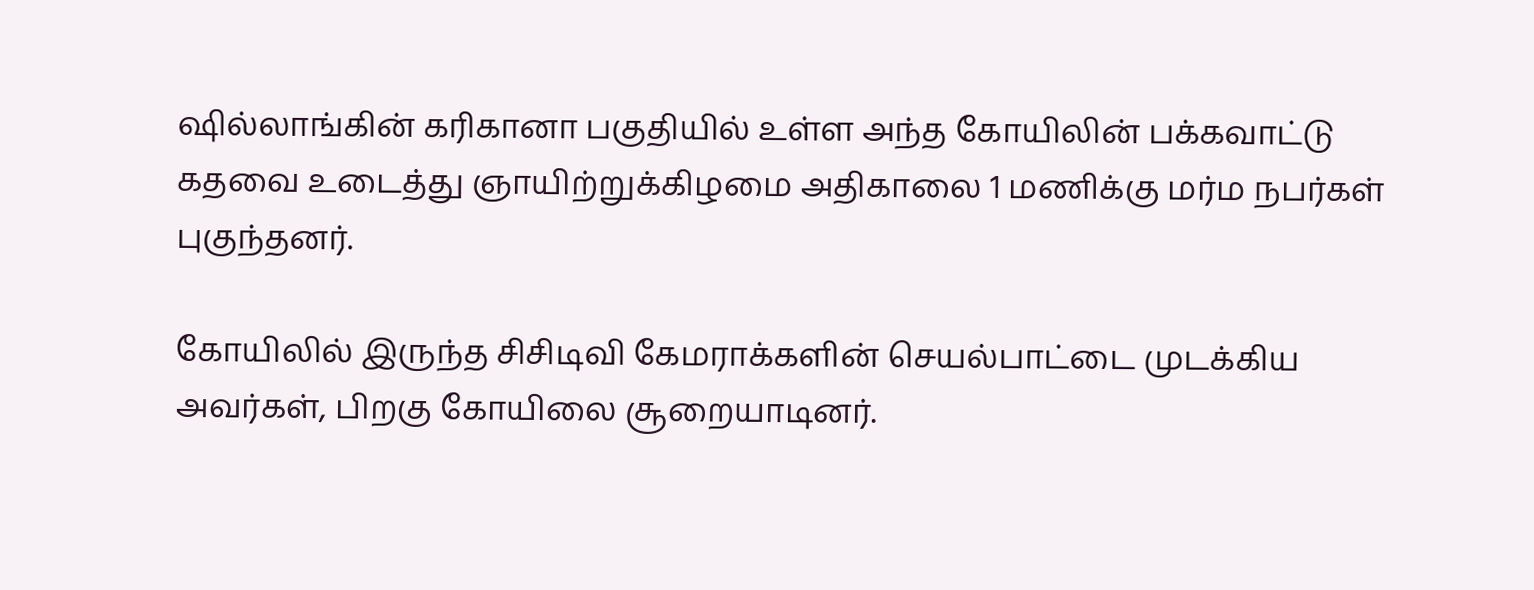ஷில்லாங்கின் கரிகானா பகுதியில் உள்ள அந்த கோயிலின் பக்கவாட்டு கதவை உடைத்து ஞாயிற்றுக்கிழமை அதிகாலை 1 மணிக்கு மர்ம நபர்கள் புகுந்தனர்.

கோயிலில் இருந்த சிசிடிவி கேமராக்களின் செயல்பாட்டை முடக்கிய அவர்கள், பிறகு கோயிலை சூறையாடினர்.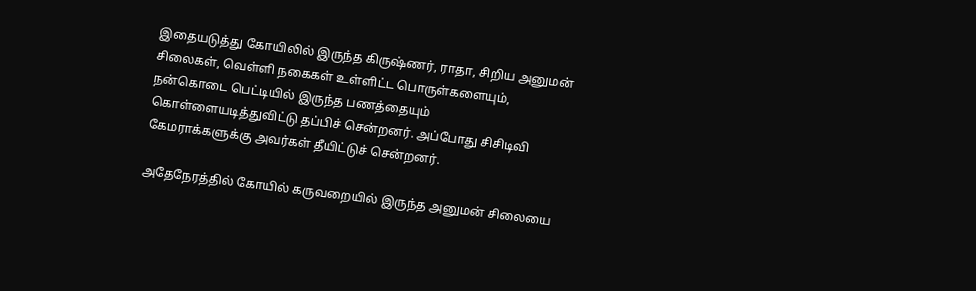இதையடுத்து கோயிலில் இருந்த கிருஷ்ணர், ராதா, சிறிய அனுமன் சிலைகள், வெள்ளி நகைகள் உள்ளிட்ட பொருள்களையும், நன்கொடை பெட்டியில் இருந்த பணத்தையும் கொள்ளையடித்துவிட்டு தப்பிச் சென்றனர். அப்போது சிசிடிவி கேமராக்களுக்கு அவர்கள் தீயிட்டுச் சென்றனர்.

அதேநேரத்தில் கோயில் கருவறையில் இருந்த அனுமன் சிலையை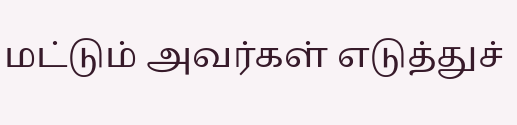மட்டும் அவர்கள் எடுத்துச்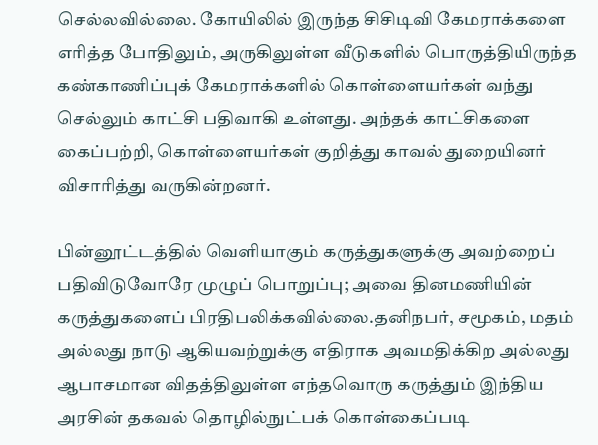செல்லவில்லை. கோயிலில் இருந்த சிசிடிவி கேமராக்களை எரித்த போதிலும், அருகிலுள்ள வீடுகளில் பொருத்தியிருந்த கண்காணிப்புக் கேமராக்களில் கொள்ளையர்கள் வந்து செல்லும் காட்சி பதிவாகி உள்ளது. அந்தக் காட்சிகளை கைப்பற்றி, கொள்ளையர்கள் குறித்து காவல் துறையினர் விசாரித்து வருகின்றனர்.

பின்னூட்டத்தில் வெளியாகும் கருத்துகளுக்கு அவற்றைப் பதிவிடுவோரே முழுப் பொறுப்பு; அவை தினமணியின் கருத்துகளைப் பிரதிபலிக்கவில்லை.தனிநபர், சமூகம், மதம் அல்லது நாடு ஆகியவற்றுக்கு எதிராக அவமதிக்கிற அல்லது ஆபாசமான விதத்திலுள்ள எந்தவொரு கருத்தும் இந்திய அரசின் தகவல் தொழில்நுட்பக் கொள்கைப்படி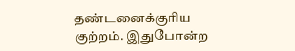தண்டனைக்குரிய குற்றம். இதுபோன்ற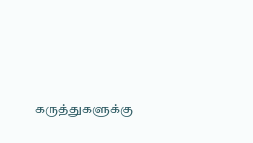கருத்துகளுக்கு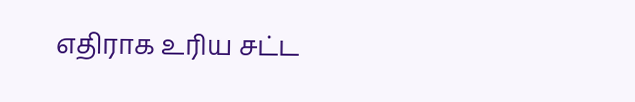எதிராக உரிய சட்ட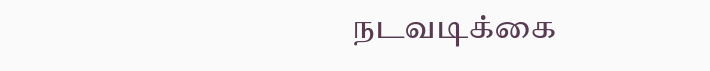நடவடிக்கை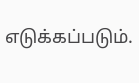எடுக்கப்படும்.